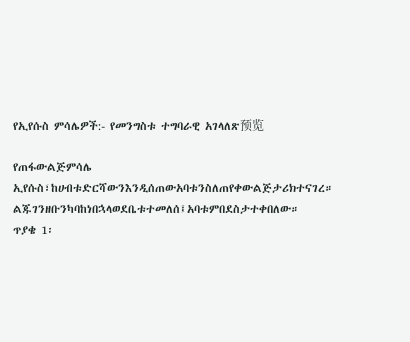የኢየሱስ ምሳሌዎች:- የመንግስቱ ተግባራዊ አገላለጽ预览

የጠፋውልጅምሳሌ
ኢየሱስ፣ከሀብቱድርሻውንእንዲሰጠውአባቱንስለጠየቀውልጅታሪክተናገረ።
ልጁገንዘቡንካባከነበኋላወደቤቱተመለሰ፤አባቱምበደስታተቀበለው።
ጥያቄ 1፡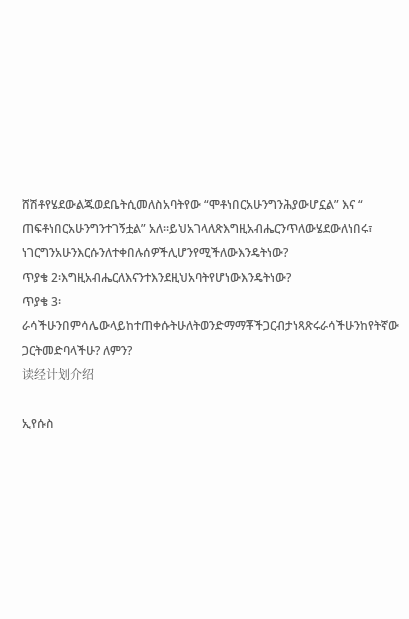ሸሽቶየሄደውልጁወደቤትሲመለስአባትየው “ሞቶነበርአሁንግንሕያውሆኗል” እና “
ጠፍቶነበርአሁንግንተገኝቷል” አለ።ይህአገላለጽእግዚአብሔርንጥለውሄደውለነበሩ፣
ነገርግንአሁንእርሱንለተቀበሉሰዎችሊሆንየሚችለውእንዴትነው?
ጥያቄ 2፡እግዚአብሔርለእናንተእንደዚህአባትየሆነውእንዴትነው?
ጥያቄ 3፡ራሳችሁንበምሳሌውላይከተጠቀሱትሁለትወንድማማቾችጋርብታነጻጽሩራሳችሁንከየትኛው
ጋርትመድባላችሁ? ለምን?
读经计划介绍

ኢየሱስ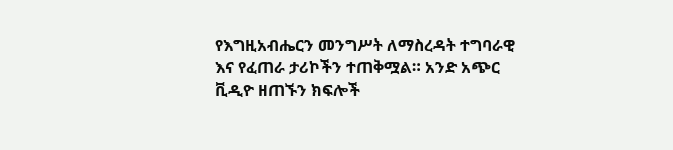የእግዚአብሔርን መንግሥት ለማስረዳት ተግባራዊ እና የፈጠራ ታሪኮችን ተጠቅሟል። አንድ አጭር ቪዲዮ ዘጠኙን ክፍሎች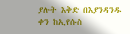ያሉት እቅድ በእያንዳንዱ ቀን ከኢየሱስ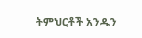ትምህርቶች አንዱን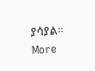ያሳያል።
More